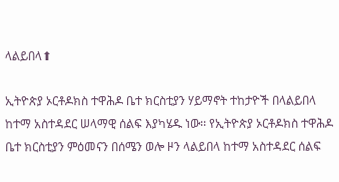ላልይበላ⬆

ኢትዮጵያ ኦርቶዶክስ ተዋሕዶ ቤተ ክርስቲያን ሃይማኖት ተከታዮች በላልይበላ ከተማ አስተዳደር ሠላማዊ ሰልፍ እያካሄዱ ነው፡፡ የኢትዮጵያ ኦርቶዶክስ ተዋሕዶ ቤተ ክርስቲያን ምዕመናን በሰሜን ወሎ ዞን ላልይበላ ከተማ አስተዳደር ሰልፍ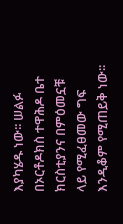እያካሄዱ ነው፡፡ ሠልፉ በኦርቶዶክስ ተዋሕዶ ቤተ ክርስቲያንና በምዕመኗቹ ላይ የሚፈፀመው ግፍ እንዲቆም የሚጠይቅ ነው፡፡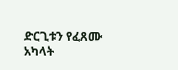ድርጊቱን የፈጸሙ አካላት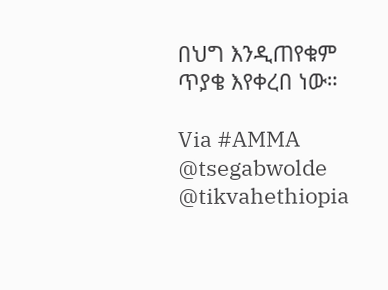በህግ እንዲጠየቁም ጥያቄ እየቀረበ ነው።

Via #AMMA
@tsegabwolde @tikvahethiopia